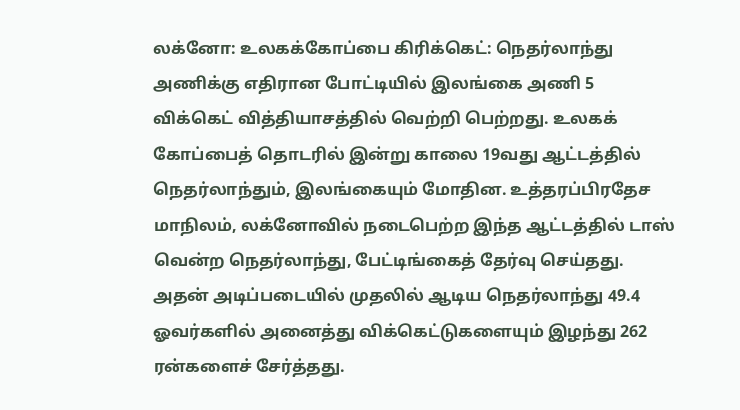லக்னோ: உலகக்கோப்பை கிரிக்கெட்: நெதர்லாந்து அணிக்கு எதிரான போட்டியில் இலங்கை அணி 5 விக்கெட் வித்தியாசத்தில் வெற்றி பெற்றது. உலகக் கோப்பைத் தொடரில் இன்று காலை 19வது ஆட்டத்தில் நெதர்லாந்தும், இலங்கையும் மோதின. உத்தரப்பிரதேச மாநிலம், லக்னோவில் நடைபெற்ற இந்த ஆட்டத்தில் டாஸ் வென்ற நெதர்லாந்து, பேட்டிங்கைத் தேர்வு செய்தது. அதன் அடிப்படையில் முதலில் ஆடிய நெதர்லாந்து 49.4 ஓவர்களில் அனைத்து விக்கெட்டுகளையும் இழந்து 262 ரன்களைச் சேர்த்தது.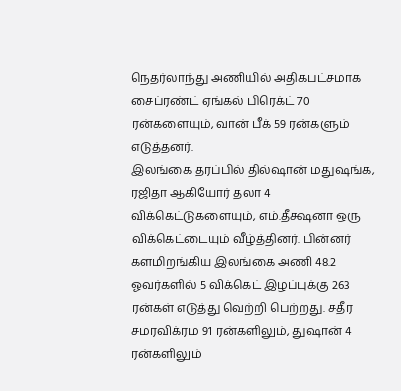நெதர்லாந்து அணியில் அதிகபட்சமாக சைப்ரண்ட் ஏங்கல் பிரெக்ட் 70 ரன்களையும், வான் பீக் 59 ரன்களும் எடுத்தனர்.
இலங்கை தரப்பில் தில்ஷான் மதுஷங்க, ரஜிதா ஆகியோர் தலா 4 விக்கெட்டுகளையும், எம்.தீக்ஷனா ஒரு விக்கெட்டையும் வீழ்த்தினர். பின்னர் களமிறங்கிய இலங்கை அணி 48.2 ஓவர்களில் 5 விக்கெட் இழப்புக்கு 263 ரன்கள் எடுத்து வெற்றி பெற்றது. சதீர சமரவிக்ரம 91 ரன்களிலும், துஷான் 4 ரன்களிலும்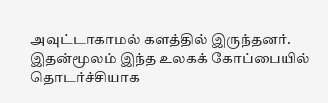அவுட்டாகாமல் களத்தில் இருந்தனர். இதன்மூலம் இந்த உலகக் கோப்பையில் தொடர்ச்சியாக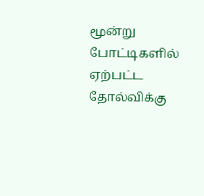மூன்று போட்டிகளில் ஏற்பட்ட தோல்விக்கு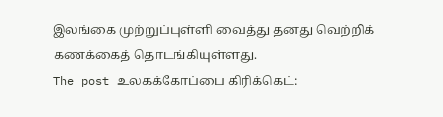இலங்கை முற்றுப்புள்ளி வைத்து தனது வெற்றிக் கணக்கைத் தொடங்கியுள்ளது.
The post உலகக்கோப்பை கிரிக்கெட்: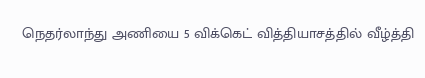நெதர்லாந்து அணியை 5 விக்கெட் வித்தியாசத்தில் வீழ்த்தி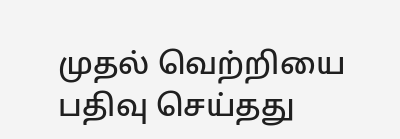முதல் வெற்றியை பதிவு செய்தது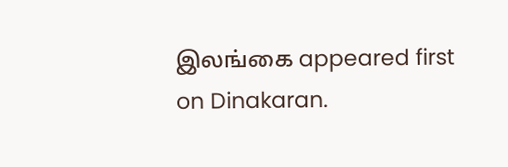இலங்கை appeared first on Dinakaran.